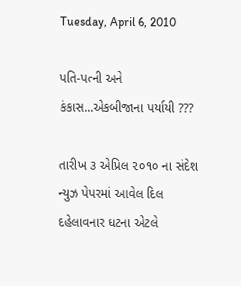Tuesday, April 6, 2010

પતિ-પત્ની અને કંકાસ...એકબીજાના પર્યાયી ???

તારીખ ૩ એપ્રિલ ૨૦૧૦ ના સંદેશ ન્યુઝ પેપરમાં આવેલ દિલ દહેલાવનાર ધટના એટલે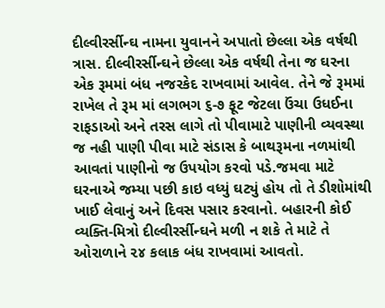દીલ્વીરર્સીન્ઘ નામના યુવાનને અપાતો છેલ્લા એક વર્ષથી ત્રાસ. દીલ્વીરર્સીન્ઘને છેલ્લા એક વર્ષથી તેના જ ઘરના એક રૂમમાં બંધ નજરકેદ રાખવામાં આવેલ. તેને જે રૂમમાં રાખેલ તે રૂમ માં લગભગ ૬-૭ ફૂટ જેટલા ઉંચા ઉધઈના રાફડાઓ અને તરસ લાગે તો પીવામાટે પાણીની વ્યવસ્થા જ નહી પાણી પીવા માટે સંડાસ કે બાથરૂમના નળમાંથી આવતાં પાણીનો જ ઉપયોગ કરવો પડે.જમવા માટે ઘરનાએ જમ્યા પછી કાઇ વધ્યું ઘટ્યું હોય તો તે ડીશોમાંથી ખાઈ લેવાનું અને દિવસ પસાર કરવાનો. બહારની કોઈ વ્યક્તિ-મિત્રો દીલ્વીરર્સીન્ઘને મળી ન શકે તે માટે તે ઓરાળાને ૨૪ કલાક બંધ રાખવામાં આવતો.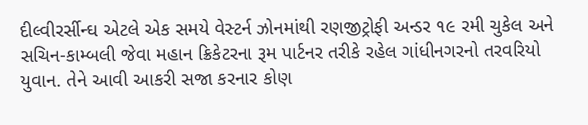દીલ્વીરર્સીન્ઘ એટલે એક સમયે વેસ્ટર્ન ઝોનમાંથી રણજીટ્રોફી અન્ડર ૧૯ રમી ચુકેલ અને સચિન-કામ્બલી જેવા મહાન ક્રિકેટરના રૂમ પાર્ટનર તરીકે રહેલ ગાંધીનગરનો તરવરિયો યુવાન. તેને આવી આકરી સજા કરનાર કોણ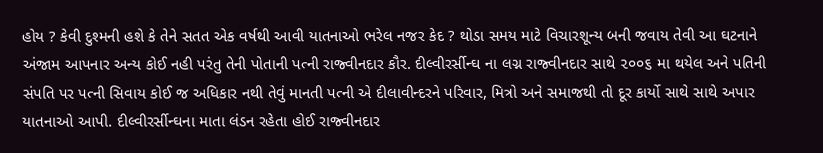હોય ? કેવી દુશ્મની હશે કે તેને સતત એક વર્ષથી આવી યાતનાઓ ભરેલ નજર કેદ ? થોડા સમય માટે વિચારશૂન્ય બની જવાય તેવી આ ઘટનાને અંજામ આપનાર અન્ય કોઈ નહી પરંતુ તેની પોતાની પત્ની રાજ્વીનદાર કૌર. દીલ્વીરર્સીન્ઘ ના લગ્ન રાજ્વીનદાર સાથે ૨૦૦૬ મા થયેલ અને પતિની સંપતિ પર પત્ની સિવાય કોઈ જ અધિકાર નથી તેવું માનતી પત્ની એ દીલાવીન્દરને પરિવાર, મિત્રો અને સમાજથી તો દૂર કાર્યો સાથે સાથે અપાર યાતનાઓ આપી. દીલ્વીરર્સીન્ઘના માતા લંડન રહેતા હોઈ રાજ્વીનદાર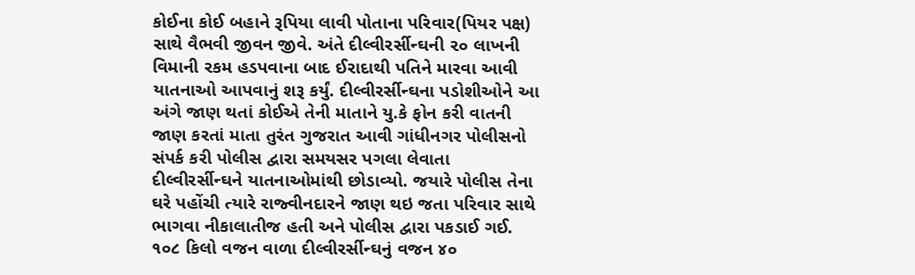કોઈના કોઈ બહાને રૂપિયા લાવી પોતાના પરિવાર(પિયર પક્ષ) સાથે વૈભવી જીવન જીવે. અંતે દીલ્વીરર્સીન્ઘની ૨૦ લાખની વિમાની રકમ હડપવાના બાદ ઈરાદાથી પતિને મારવા આવી યાતનાઓ આપવાનું શરૂ કર્યું. દીલ્વીરર્સીન્ઘના પડોશીઓને આ અંગે જાણ થતાં કોઈએ તેની માતાને યુ.કે ફોન કરી વાતની જાણ કરતાં માતા તુરંત ગુજરાત આવી ગાંધીનગર પોલીસનો સંપર્ક કરી પોલીસ દ્વારા સમયસર પગલા લેવાતા દીલ્વીરર્સીન્ઘને યાતનાઓમાંથી છોડાવ્યો. જયારે પોલીસ તેના ઘરે પહોંચી ત્યારે રાજ્વીનદારને જાણ થઇ જતા પરિવાર સાથે ભાગવા નીકાલાતીજ હતી અને પોલીસ દ્વારા પકડાઈ ગઈ. ૧૦૮ કિલો વજન વાળા દીલ્વીરર્સીન્ઘનું વજન ૪૦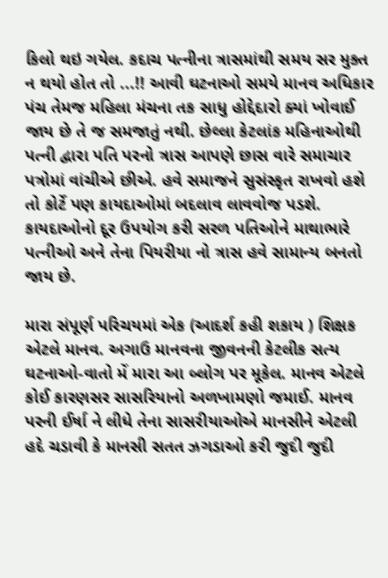કિલો થઇ ગયેલ. કદાચ પત્નીના ત્રાસમાંથી સમય સર મુક્ત ન થયો હોત તો ...!! આવી ઘટનાઓ સમયે માનવ અધિકાર પંચ તેમજ મહિલા મંચના તક સાધુ હોદ્દેદારો ક્યાં ખોવાઈ જાય છે તે જ સમજાતું નથી. છેલ્લા કેટલાંક મહિનાઓથી પત્ની દ્વારા પતિ પરનો ત્રાસ આપણે છાસ વારે સમાચાર પત્રોમાં વાંચીએ છીએ. હવે સમાજને સુસંસ્કૃત રાખવો હશે તો કોર્ટે પણ કાયદાઓમાં બદલાવ લાવવોજ પડશે. કાયદાઓનો દૂર ઉપયોગ કરી સરળ પતિઓને માથાભારે પત્નીઓ અને તેના પિયરીયા નો ત્રાસ હવે સામાન્ય બનતો જાય છે.

મારા સંપૂર્ણ પરિચયમાં એક (આદર્શ કહી શકાય ) શિક્ષક એટલે માનવ. અગાઉ માનવના જીવનની કેટલીક સત્ય ઘટનાઓ-વાતો મેં મારા આ બ્લોગ પર મૂકેલ. માનવ એટલે કોઈ કારણસર સાસરિયાનો અળખામણો જમાઈ. માનવ પરની ઈર્ષા ને લીધે તેના સાસરીયાઓએ માનસીને એટલી હદે ચડાવી કે માનસી સતત ઝગડાઓ કરી જુદી જુદી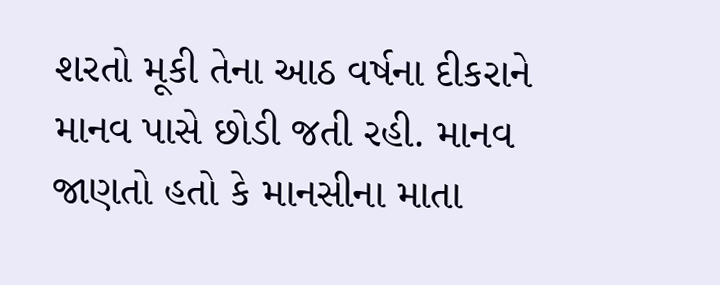શરતો મૂકી તેના આઠ વર્ષના દીકરાને માનવ પાસે છોડી જતી રહી. માનવ જાણતો હતો કે માનસીના માતા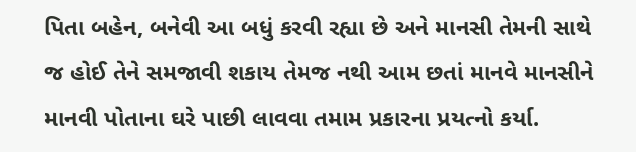પિતા બહેન, બનેવી આ બધું કરવી રહ્યા છે અને માનસી તેમની સાથે જ હોઈ તેને સમજાવી શકાય તેમજ નથી આમ છતાં માનવે માનસીને માનવી પોતાના ઘરે પાછી લાવવા તમામ પ્રકારના પ્રયત્નો કર્યા.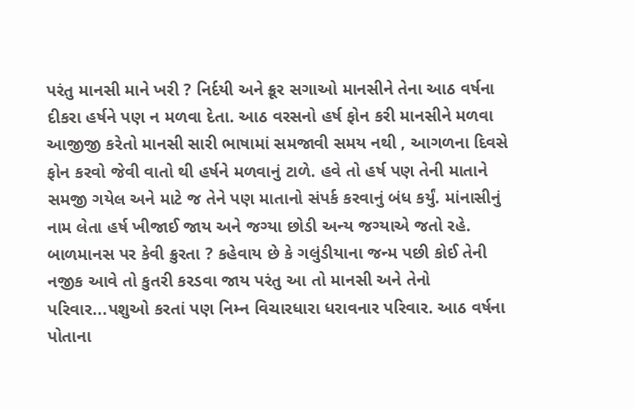પરંતુ માનસી માને ખરી ? નિર્દયી અને ક્રૂર સગાઓ માનસીને તેના આઠ વર્ષના દીકરા હર્ષને પણ ન મળવા દેતા. આઠ વરસનો હર્ષ ફોન કરી માનસીને મળવા આજીજી કરેતો માનસી સારી ભાષામાં સમજાવી સમય નથી , આગળના દિવસે ફોન કરવો જેવી વાતો થી હર્ષને મળવાનું ટાળે. હવે તો હર્ષ પણ તેની માતાને સમજી ગયેલ અને માટે જ તેને પણ માતાનો સંપર્ક કરવાનું બંધ કર્યું. માંનાસીનું નામ લેતા હર્ષ ખીજાઈ જાય અને જગ્યા છોડી અન્ય જગ્યાએ જતો રહે. બાળમાનસ પર કેવી ક્રુરતા ? કહેવાય છે કે ગલુંડીયાના જન્મ પછી કોઈ તેની નજીક આવે તો કુતરી કરડવા જાય પરંતુ આ તો માનસી અને તેનો પરિવાર...પશુઓ કરતાં પણ નિમ્ન વિચારધારા ધરાવનાર પરિવાર. આઠ વર્ષના પોતાના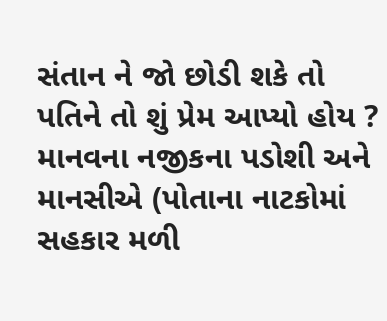સંતાન ને જો છોડી શકે તો પતિને તો શું પ્રેમ આપ્યો હોય ? માનવના નજીકના પડોશી અને માનસીએ (પોતાના નાટકોમાં સહકાર મળી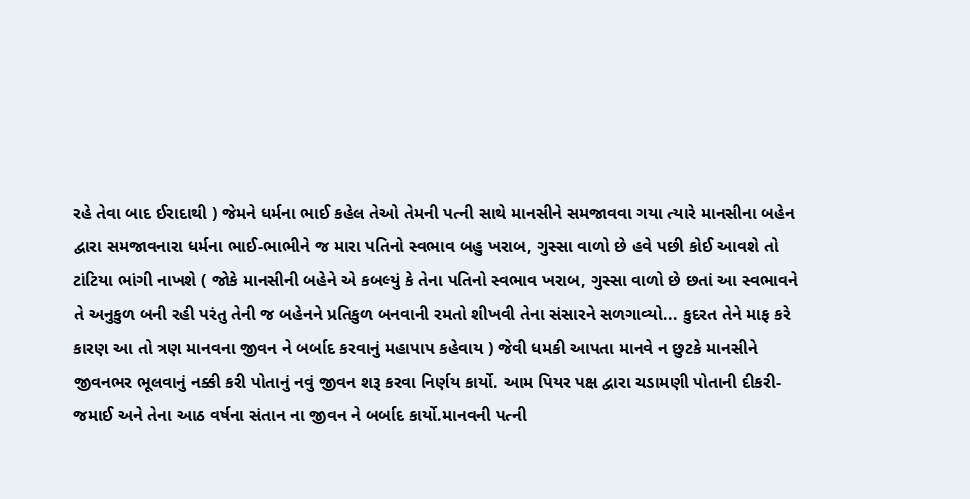રહે તેવા બાદ ઈરાદાથી ) જેમને ધર્મના ભાઈ કહેલ તેઓ તેમની પત્ની સાથે માનસીને સમજાવવા ગયા ત્યારે માનસીના બહેન દ્વારા સમજાવનારા ધર્મના ભાઈ-ભાભીને જ મારા પતિનો સ્વભાવ બહુ ખરાબ, ગુસ્સા વાળો છે હવે પછી કોઈ આવશે તો ટાંટિયા ભાંગી નાખશે ( જોકે માનસીની બહેને એ કબલ્યું કે તેના પતિનો સ્વભાવ ખરાબ, ગુસ્સા વાળો છે છતાં આ સ્વભાવને તે અનુકુળ બની રહી પરંતુ તેની જ બહેનને પ્રતિકુળ બનવાની રમતો શીખવી તેના સંસારને સળગાવ્યો... કુદરત તેને માફ કરે કારણ આ તો ત્રણ માનવના જીવન ને બર્બાદ કરવાનું મહાપાપ કહેવાય ) જેવી ધમકી આપતા માનવે ન છુટકે માનસીને જીવનભર ભૂલવાનું નક્કી કરી પોતાનું નવું જીવન શરૂ કરવા નિર્ણય કાર્યો. આમ પિયર પક્ષ દ્વારા ચડામણી પોતાની દીકરી-જમાઈ અને તેના આઠ વર્ષના સંતાન ના જીવન ને બર્બાદ કાર્યો.માનવની પત્ની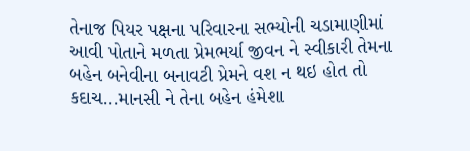તેનાજ પિયર પક્ષના પરિવારના સભ્યોની ચડામાણીમાં આવી પોતાને મળતા પ્રેમભર્યા જીવન ને સ્વીકારી તેમના બહેન બનેવીના બનાવટી પ્રેમને વશ ન થઇ હોત તો કદાચ...માનસી ને તેના બહેન હંમેશા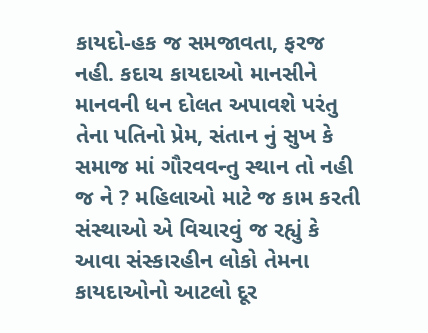કાયદો-હક જ સમજાવતા, ફરજ નહી. કદાચ કાયદાઓ માનસીને માનવની ધન દોલત અપાવશે પરંતુ તેના પતિનો પ્રેમ, સંતાન નું સુખ કે સમાજ માં ગૌરવવન્તુ સ્થાન તો નહી જ ને ? મહિલાઓ માટે જ કામ કરતી સંસ્થાઓ એ વિચારવું જ રહ્યું કે આવા સંસ્કારહીન લોકો તેમના કાયદાઓનો આટલો દૂર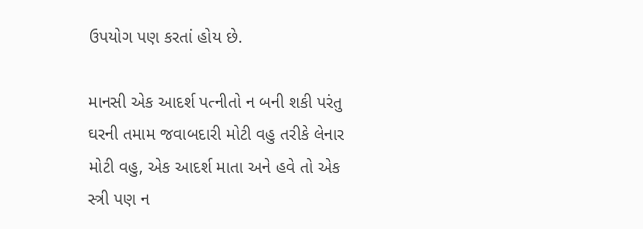ઉપયોગ પણ કરતાં હોય છે.

માનસી એક આદર્શ પત્નીતો ન બની શકી પરંતુ ઘરની તમામ જવાબદારી મોટી વહુ તરીકે લેનાર મોટી વહુ, એક આદર્શ માતા અને હવે તો એક સ્ત્રી પણ ન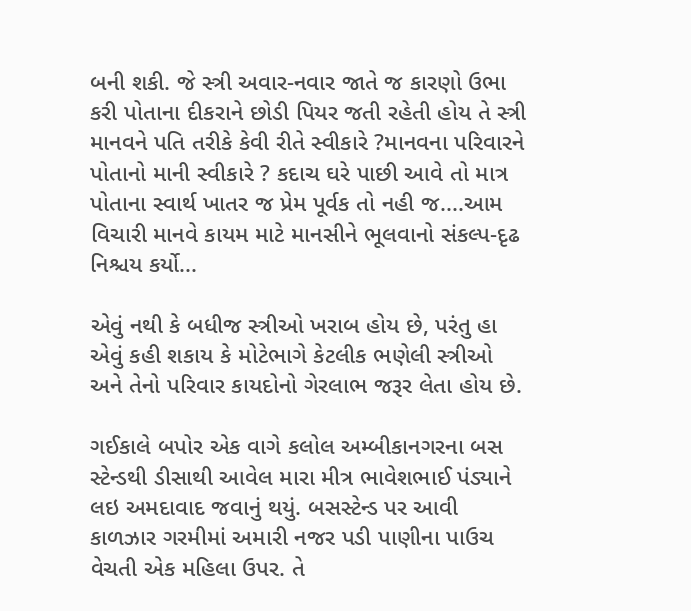બની શકી. જે સ્ત્રી અવાર-નવાર જાતે જ કારણો ઉભા કરી પોતાના દીકરાને છોડી પિયર જતી રહેતી હોય તે સ્ત્રી માનવને પતિ તરીકે કેવી રીતે સ્વીકારે ?માનવના પરિવારને પોતાનો માની સ્વીકારે ? કદાચ ઘરે પાછી આવે તો માત્ર પોતાના સ્વાર્થ ખાતર જ પ્રેમ પૂર્વક તો નહી જ....આમ વિચારી માનવે કાયમ માટે માનસીને ભૂલવાનો સંકલ્પ-દૃઢ નિશ્ચય કર્યો...

એવું નથી કે બધીજ સ્ત્રીઓ ખરાબ હોય છે, પરંતુ હા એવું કહી શકાય કે મોટેભાગે કેટલીક ભણેલી સ્ત્રીઓ અને તેનો પરિવાર કાયદોનો ગેરલાભ જરૂર લેતા હોય છે.

ગઈકાલે બપોર એક વાગે કલોલ અમ્બીકાનગરના બસ સ્ટેન્ડથી ડીસાથી આવેલ મારા મીત્ર ભાવેશભાઈ પંડ્યાને લઇ અમદાવાદ જવાનું થયું. બસસ્ટેન્ડ પર આવી કાળઝાર ગરમીમાં અમારી નજર પડી પાણીના પાઉચ વેચતી એક મહિલા ઉપર. તે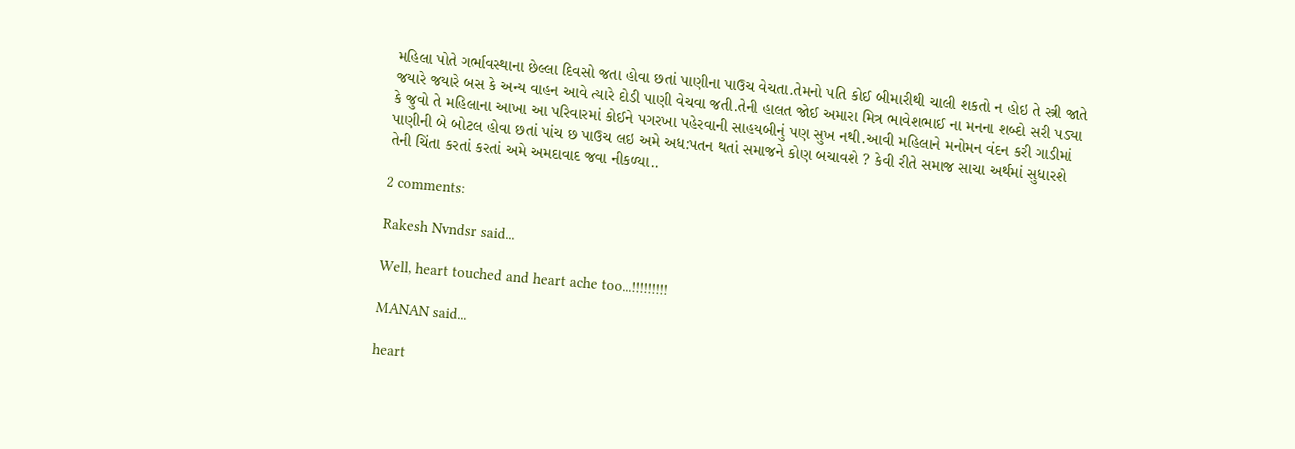મહિલા પોતે ગર્ભાવસ્થાના છેલ્લા દિવસો જતા હોવા છતાં પાણીના પાઉચ વેચતા.તેમનો પતિ કોઈ બીમારીથી ચાલી શકતો ન હોઇ તે સ્ત્રી જાતે જયારે જયારે બસ કે અન્ય વાહન આવે ત્યારે દોડી પાણી વેચવા જતી.તેની હાલત જોઈ અમારા મિત્ર ભાવેશભાઈ ના મનના શબ્દો સરી પડ્યા કે જુવો તે મહિલાના આખા આ પરિવારમાં કોઈને પગરખા પહેરવાની સાહયબીનું પણ સુખ નથી.આવી મહિલાને મનોમન વંદન કરી ગાડીમાં પાણીની બે બોટલ હોવા છતાં પાંચ છ પાઉચ લઇ અમે અધ:પતન થતાં સમાજને કોણ બચાવશે ? કેવી રીતે સમાજ સાચા અર્થમાં સુધારશે તેની ચિંતા કરતાં કરતાં અમે અમદાવાદ જવા નીકળ્યા..

2 comments:

Rakesh Nvndsr said...

Well, heart touched and heart ache too...!!!!!!!!!

MANAN said...

heart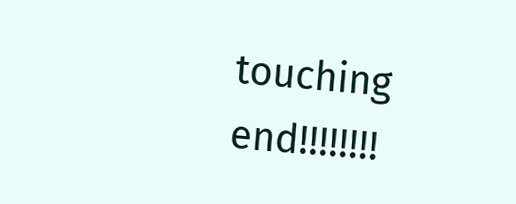touching end!!!!!!!!